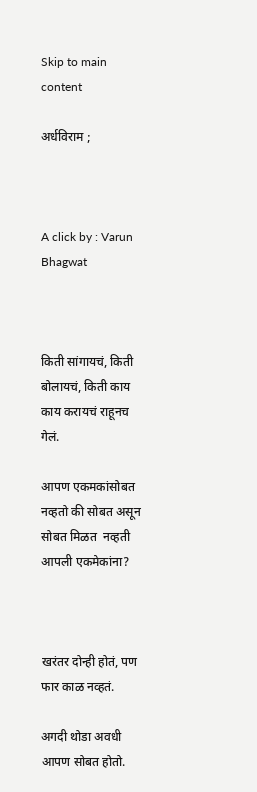Skip to main content

अर्धविराम ;



A click by : Varun Bhagwat



किती सांगायचं, किती बोलायचं, किती काय काय करायचं राहूनच गेलं.

आपण एकमकांसोबत नव्हतो की सोबत असून सोबत मिळत  नव्हती आपली एकमेकांना?



खरंतर दोन्ही होतं, पण फार काळ नव्हतं.

अगदी थोडा अवधी आपण सोबत होतो.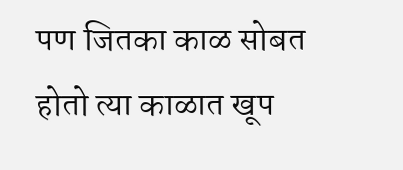पण जितका काळ सोबत होतो त्या काळात खूप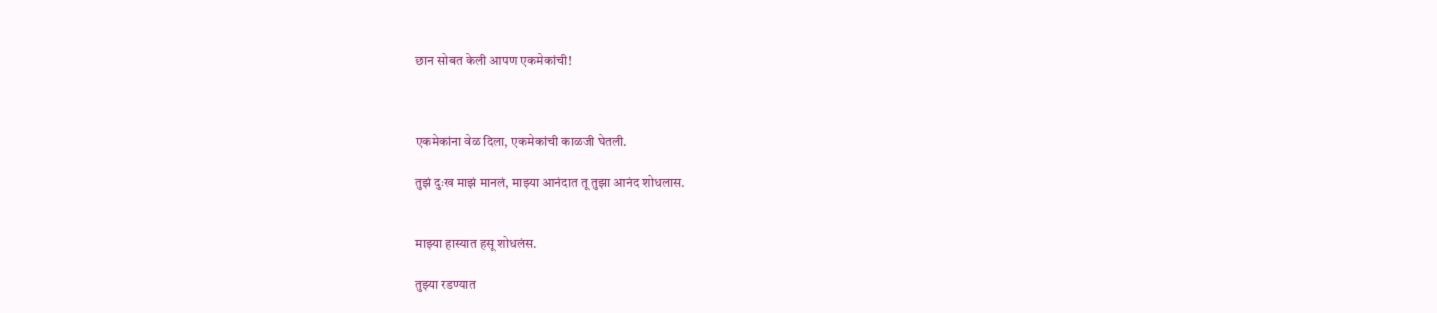छान सोबत केली आपण एकमेकांची!



एकमेकांना वेळ दिला, एकमेकांची काळजी घेतली.

तुझं दुःख माझं मानलं, माझ्या आनंदात तू तुझा आनंद शोधलास.


माझ्या हास्यात हसू शोधलंस.

तुझ्या रडण्यात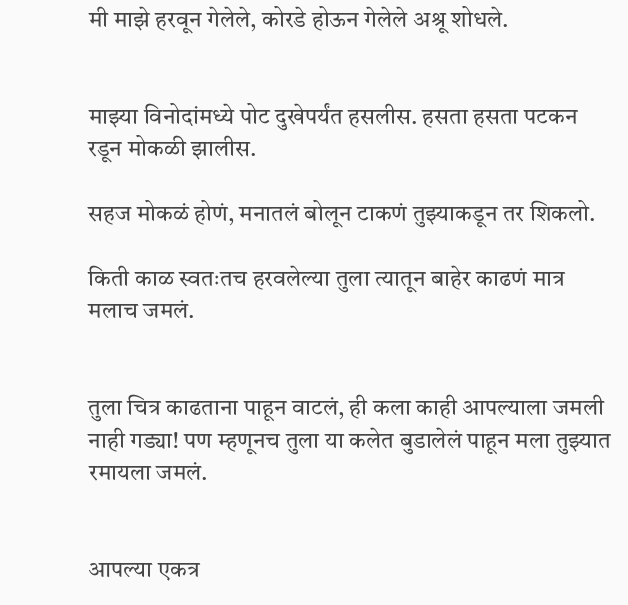मी माझे हरवून गेलेले, कोरडे होऊन गेलेले अश्रू शोधले.


माझ्या विनोदांमध्ये पोट दुखेपर्यंत हसलीस. हसता हसता पटकन रडून मोकळी झालीस.

सहज मोकळं होणं, मनातलं बोलून टाकणं तुझ्याकडून तर शिकलो.

किती काळ स्वतःतच हरवलेल्या तुला त्यातून बाहेर काढणं मात्र मलाच जमलं.


तुला चित्र काढताना पाहून वाटलं, ही कला काही आपल्याला जमली नाही गड्या! पण म्हणूनच तुला या कलेत बुडालेलं पाहून मला तुझ्यात रमायला जमलं.


आपल्या एकत्र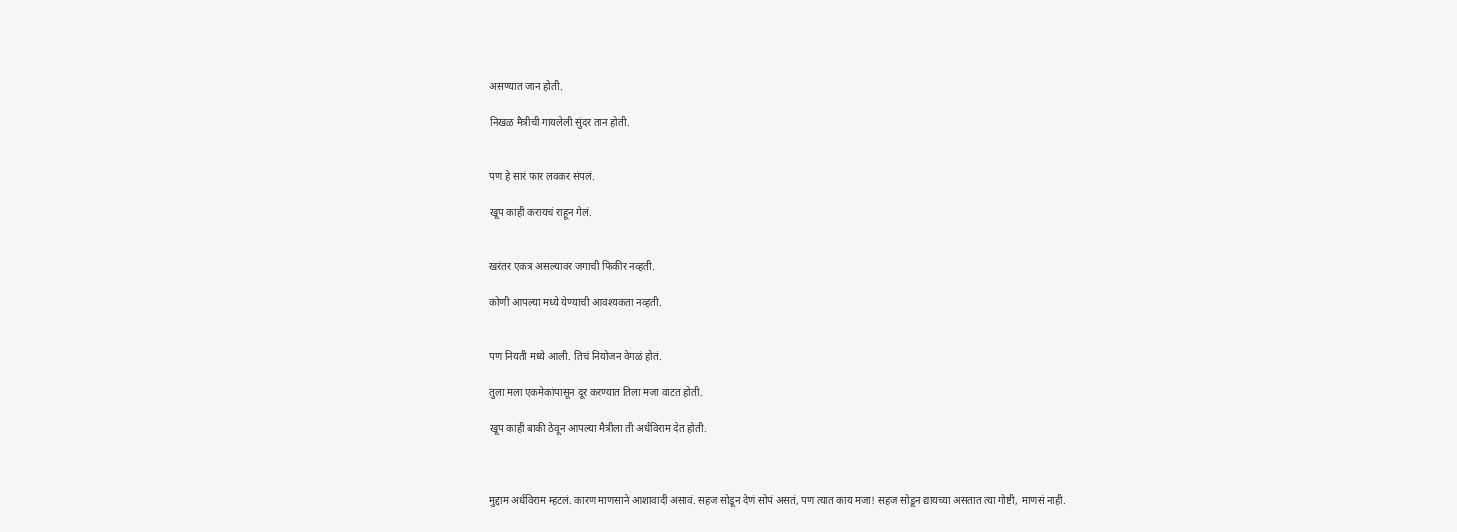असण्यात जान होती.

निखळ मैत्रीची गायलेली सुंदर तान होती.


पण हे सारं फार लवकर संपलं.

खूप काही करायचं राहून गेलं.


खरंतर एकत्र असल्यावर जगाची फिकीर नव्हती.

कोणी आपल्या मध्ये येण्याची आवश्यकता नव्हती.


पण नियती मध्ये आली. तिचं नियोजन वेगळं होतं.

तुला मला एकमेकांपासून दूर करण्यात तिला मजा वाटत होती.

खूप काही बाकी ठेवून आपल्या मैत्रीला ती अर्धविराम देत होती.



मुद्दाम अर्धविराम म्हटलं. कारण माणसाने आशावादी असावं. सहज सोडून देणं सोपं असतं, पण त्यात काय मजा! सहज सोडून द्यायच्या असतात त्या गोष्टी, माणसं नाही.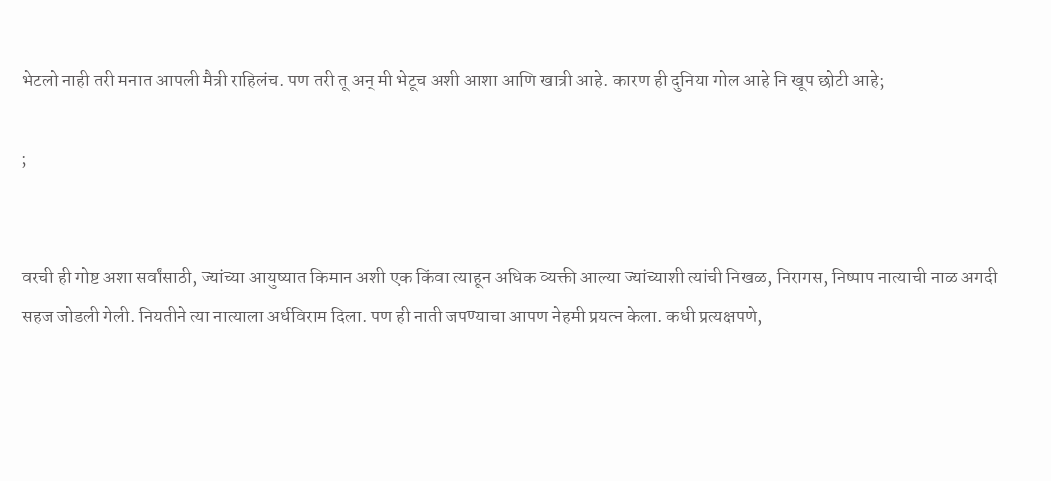भेटलो नाही तरी मनात आपली मैत्री राहिलंच. पण तरी तू अन् मी भेटूच अशी आशा आणि खात्री आहे. कारण ही दुनिया गोल आहे नि खूप छोटी आहे;

;


वरची ही गोष्ट अशा सर्वांसाठी, ज्यांच्या आयुष्यात किमान अशी एक किंवा त्याहून अधिक व्यक्ती आल्या ज्यांच्याशी त्यांची निखळ, निरागस, निष्पाप नात्याची नाळ अगदी सहज जोडली गेली. नियतीने त्या नात्याला अर्धविराम दिला. पण ही नाती जपण्याचा आपण नेहमी प्रयत्न केला. कधी प्रत्यक्षपणे,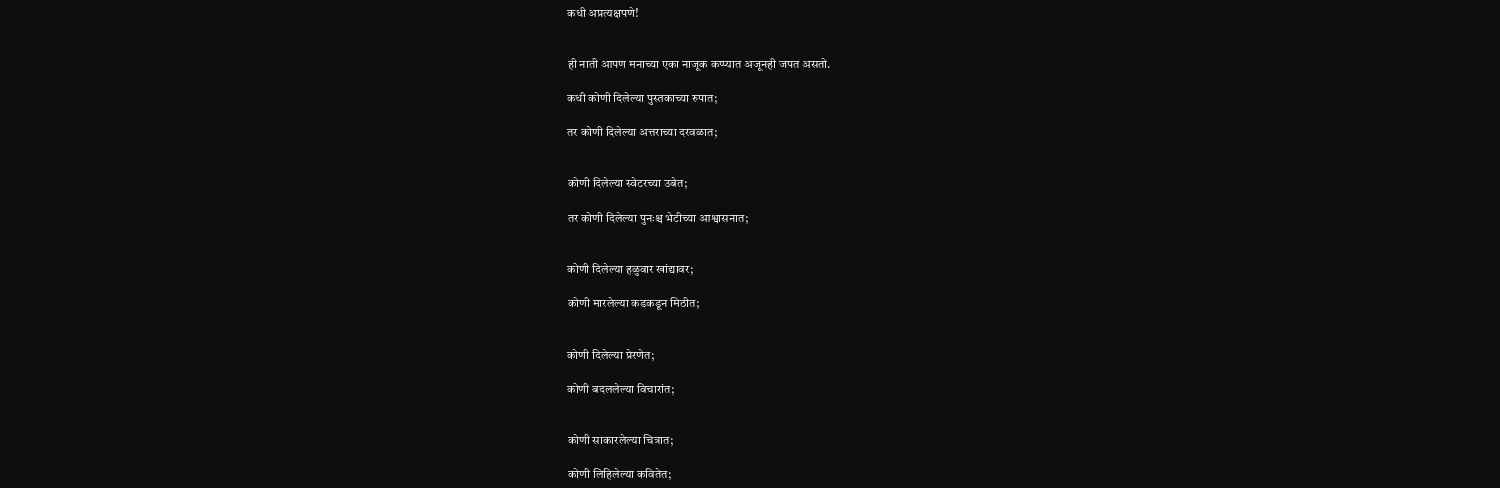कधी अप्रत्यक्षपणे!


ही नाती आपण मनाच्या एका नाजूक कप्प्यात अजूनही जपत असतो.

कधी कोणी दिलेल्या पुस्तकाच्या रुपात;

तर कोणी दिलेल्या अत्तराच्या दरवळात;


कोणी दिलेल्या स्वेटरच्या उबेत;

तर कोणी दिलेल्या पुनःश्च भेटीच्या आश्वासनात;


कोणी दिलेल्या हळुवार खांद्यावर;

कोणी मारलेल्या कडकडून मिठीत;


कोणी दिलेल्या प्रेरणेत;

कोणी बदललेल्या विचारांत;


कोणी साकारलेल्या चित्रात;

कोणी लिहिलेल्या कवितेत;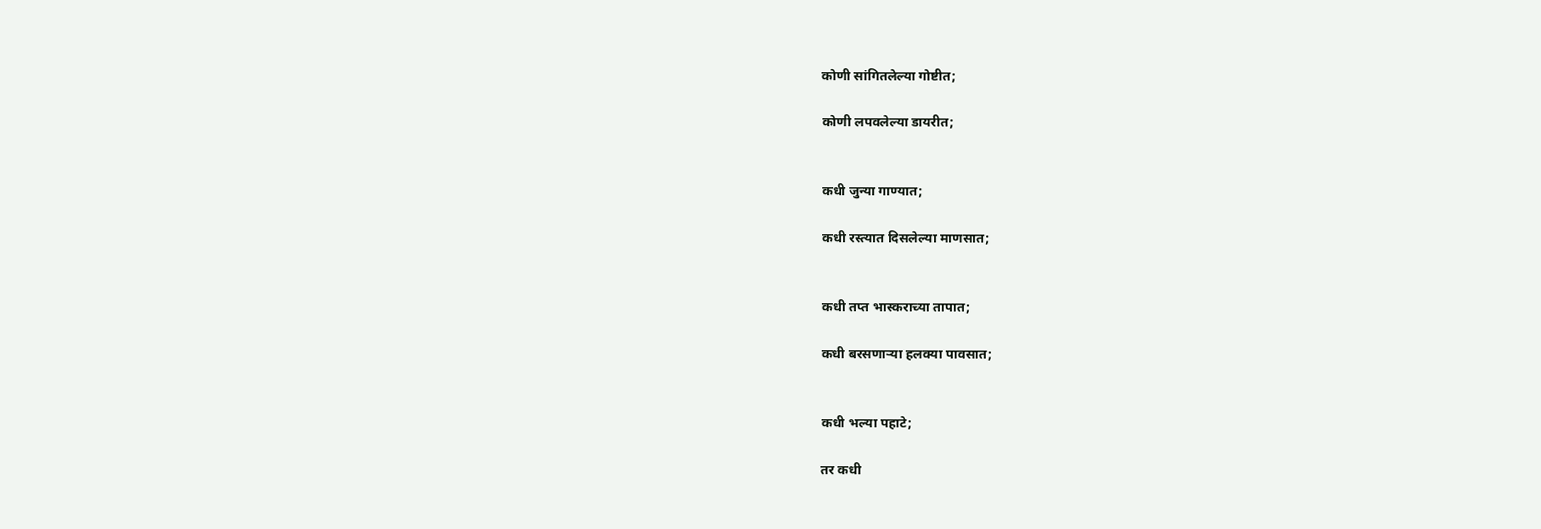कोणी सांगितलेल्या गोष्टीत;

कोणी लपवलेल्या डायरीत;


कधी जुन्या गाण्यात;

कधी रस्त्यात दिसलेल्या माणसात;


कधी तप्त भास्कराच्या तापात;

कधी बरसणाऱ्या हलक्या पावसात;


कधी भल्या पहाटे;

तर कधी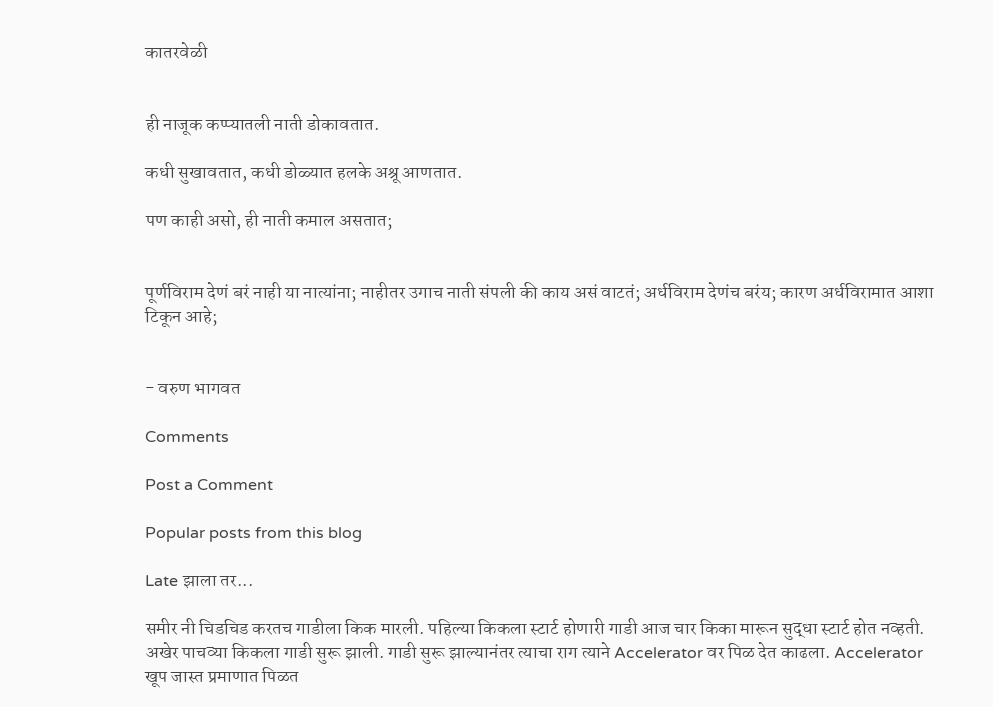कातरवेळी


ही नाजूक कप्प्यातली नाती डोकावतात.

कधी सुखावतात, कधी डोळ्यात हलके अश्रू आणतात.

पण काही असो, ही नाती कमाल असतात;


पूर्णविराम देणं बरं नाही या नात्यांना; नाहीतर उगाच नाती संपली की काय असं वाटतं; अर्धविराम देणंच बरंय; कारण अर्धविरामात आशा टिकून आहे;


- वरुण भागवत

Comments

Post a Comment

Popular posts from this blog

Late झाला तर...

समीर नी चिडचिड करतच गाडीला किक मारली. पहिल्या किकला स्टार्ट होणारी गाडी आज चार किका मारून सुद्धा स्टार्ट होत नव्हती. अखेर पाचव्या किकला गाडी सुरू झाली. गाडी सुरू झाल्यानंतर त्याचा राग त्याने Accelerator वर पिळ देत काढला. Accelerator खूप जास्त प्रमाणात पिळत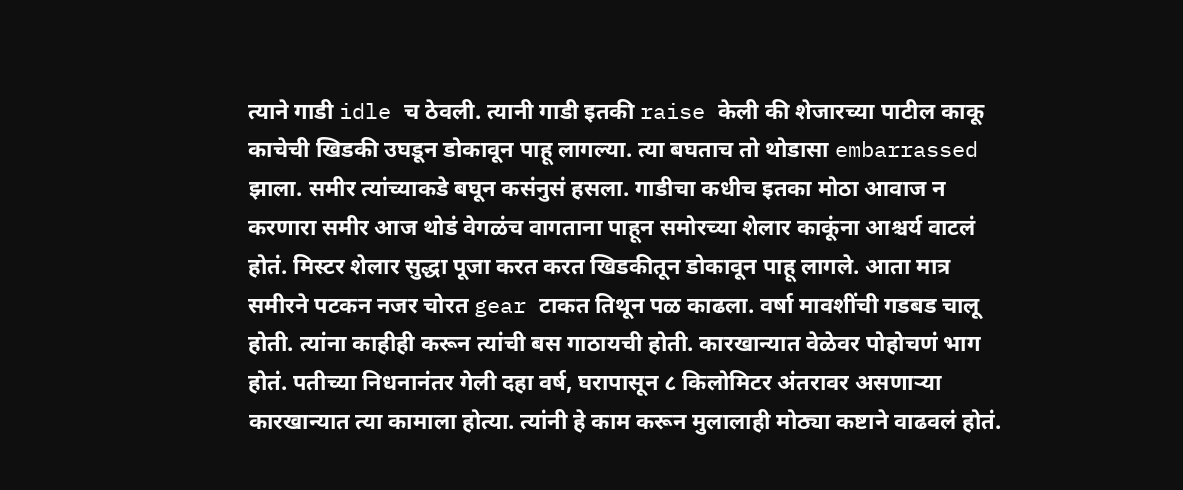त्याने गाडी idle च ठेवली. त्यानी गाडी इतकी raise केली की शेजारच्या पाटील काकू काचेची खिडकी उघडून डोकावून पाहू लागल्या. त्या बघताच तो थोडासा embarrassed झाला. समीर त्यांच्याकडे बघून कसंनुसं हसला. गाडीचा कधीच इतका मोठा आवाज न करणारा समीर आज थोडं वेगळंच वागताना पाहून समोरच्या शेलार काकूंना आश्चर्य वाटलं होतं. मिस्टर शेलार सुद्धा पूजा करत करत खिडकीतून डोकावून पाहू लागले. आता मात्र समीरने पटकन नजर चोरत gear टाकत तिथून पळ काढला. वर्षा मावशींची गडबड चालू होती. त्यांना काहीही करून त्यांची बस गाठायची होती. कारखान्यात वेळेवर पोहोचणं भाग होतं. पतीच्या निधनानंतर गेली दहा वर्ष, घरापासून ८ किलोमिटर अंतरावर असणाऱ्या कारखान्यात त्या कामाला होत्या. त्यांनी हे काम करून मुलालाही मोठ्या कष्टाने वाढवलं होतं.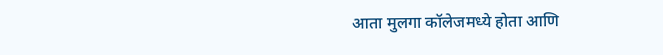आता मुलगा कॉलेजमध्ये होता आणि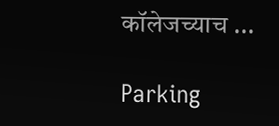कॉलेजच्याच ...

Parking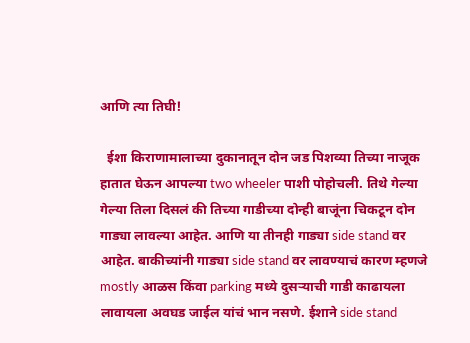आणि त्या तिघी!

  ईशा किराणामालाच्या दुकानातून दोन जड पिशव्या तिच्या नाजूक हातात घेऊन आपल्या two wheeler पाशी पोहोचली. तिथे गेल्या गेल्या तिला दिसलं की तिच्या गाडीच्या दोन्ही बाजूंना चिकटून दोन गाड्या लावल्या आहेत. आणि या तीनही गाड्या side stand वर आहेत. बाकीच्यांनी गाड्या side stand वर लावण्याचं कारण म्हणजे mostly आळस किंवा parking मध्ये दुसऱ्याची गाडी काढायला लावायला अवघड जाईल यांचं भान नसणे. ईशाने side stand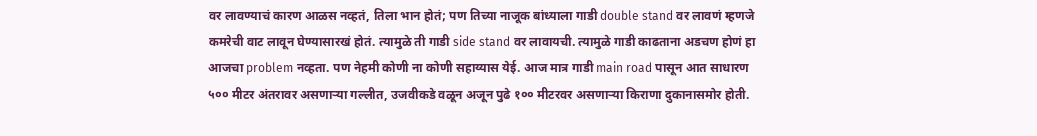वर लावण्याचं कारण आळस नव्हतं, तिला भान होतं; पण तिच्या नाजूक बांध्याला गाडी double stand वर लावणं म्हणजे कमरेची वाट लावून घेण्यासारखं होतं. त्यामुळे ती गाडी side stand वर लावायची. त्यामुळे गाडी काढताना अडचण होणं हा आजचा problem नव्हता. पण नेहमी कोणी ना कोणी सहाय्यास येई. आज मात्र गाडी main road पासून आत साधारण ५०० मीटर अंतरावर असणाऱ्या गल्लीत, उजवीकडे वळून अजून पुढे १०० मीटरवर असणाऱ्या किराणा दुकानासमोर होती.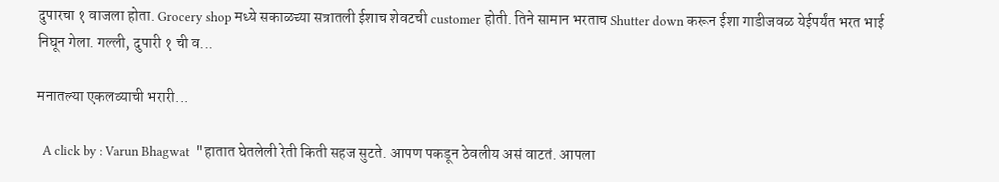दुपारचा १ वाजला होता. Grocery shop मध्ये सकाळच्या सत्रातली ईशाच शेवटची customer होती. तिने सामान भरताच Shutter down करून ईशा गाडीजवळ येईपर्यंत भरत भाई निघून गेला. गल्ली, दुपारी १ ची व...

मनातल्या एकलव्याची भरारी...

  A click by : Varun Bhagwat  "हातात घेतलेली रेती किती सहज सुटते. आपण पकडून ठेवलीय असं वाटतं. आपला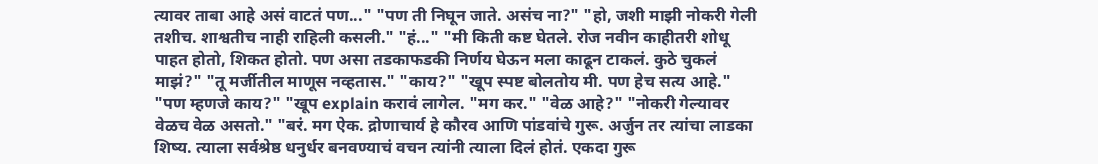त्यावर ताबा आहे असं वाटतं पण..." "पण ती निघून जाते. असंच ना?" "हो, जशी माझी नोकरी गेली तशीच. शाश्वतीच नाही राहिली कसली." "हं..." "मी किती कष्ट घेतले. रोज नवीन काहीतरी शोधू पाहत होतो, शिकत होतो. पण असा तडकाफडकी निर्णय घेऊन मला काढून टाकलं. कुठे चुकलं माझं?" "तू मर्जीतील माणूस नव्हतास." "काय?" "खूप स्पष्ट बोलतोय मी. पण हेच सत्य आहे." "पण म्हणजे काय?" "खूप explain करावं लागेल. "मग कर." "वेळ आहे?" "नोकरी गेल्यावर वेळच वेळ असतो." "बरं. मग ऐक. द्रोणाचार्य हे कौरव आणि पांडवांचे गुरू. अर्जुन तर त्यांचा लाडका शिष्य. त्याला सर्वश्रेष्ठ धनुर्धर बनवण्याचं वचन त्यांनी त्याला दिलं होतं. एकदा गुरू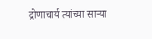द्रोणाचार्य त्यांच्या साऱ्या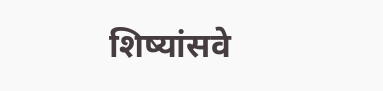शिष्यांसवे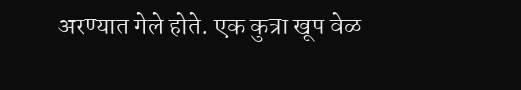अरण्यात गेले होते. एक कुत्रा खूप वेळ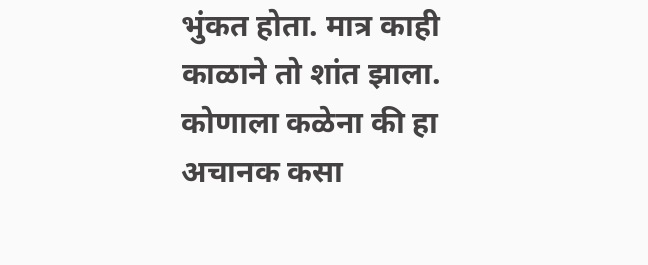भुंकत होता. मात्र काही काळाने तो शांत झाला. कोणाला कळेना की हा अचानक कसा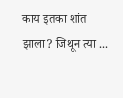काय इतका शांत झाला? जिथून त्या ...